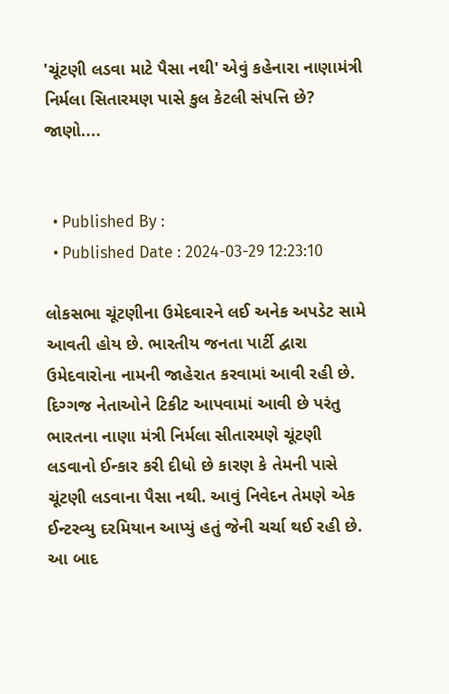'ચૂંટણી લડવા માટે પૈસા નથી' એવું કહેનારા નાણામંત્રી નિર્મલા સિતારમણ પાસે કુલ કેટલી સંપત્તિ છે? જાણો....


  • Published By :
  • Published Date : 2024-03-29 12:23:10

લોકસભા ચૂંટણીના ઉમેદવારને લઈ અનેક અપડેટ સામે આવતી હોય છે. ભારતીય જનતા પાર્ટી દ્વારા ઉમેદવારોના નામની જાહેરાત કરવામાં આવી રહી છે. દિગ્ગજ નેતાઓને ટિકીટ આપવામાં આવી છે પરંતુ ભારતના નાણા મંત્રી નિર્મલા સીતારમણે ચૂંટણી લડવાનો ઈન્કાર કરી દીધો છે કારણ કે તેમની પાસે ચૂંટણી લડવાના પૈસા નથી. આવું નિવેદન તેમણે એક ઈન્ટરવ્યુ દરમિયાન આપ્યું હતું જેની ચર્ચા થઈ રહી છે. આ બાદ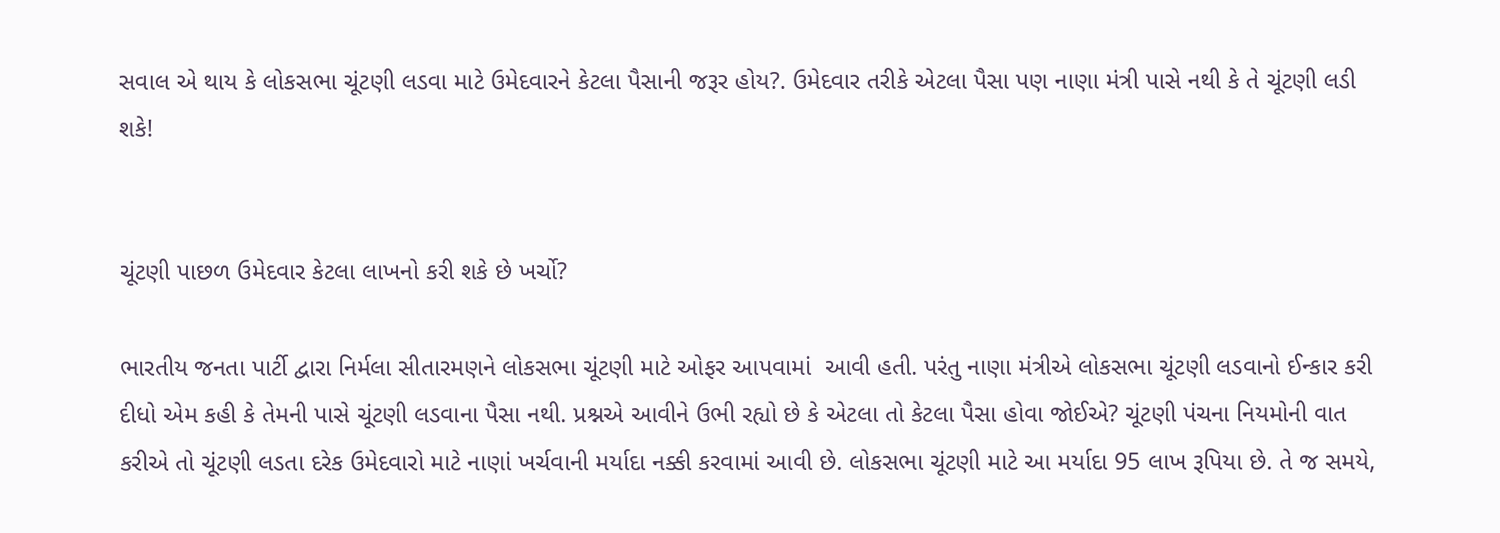સવાલ એ થાય કે લોકસભા ચૂંટણી લડવા માટે ઉમેદવારને કેટલા પૈસાની જરૂર હોય?. ઉમેદવાર તરીકે એટલા પૈસા પણ નાણા મંત્રી પાસે નથી કે તે ચૂંટણી લડી શકે!


ચૂંટણી પાછળ ઉમેદવાર કેટલા લાખનો કરી શકે છે ખર્ચો?

ભારતીય જનતા પાર્ટી દ્વારા નિર્મલા સીતારમણને લોકસભા ચૂંટણી માટે ઓફર આપવામાં  આવી હતી. પરંતુ નાણા મંત્રીએ લોકસભા ચૂંટણી લડવાનો ઈન્કાર કરી દીધો એમ કહી કે તેમની પાસે ચૂંટણી લડવાના પૈસા નથી. પ્રશ્નએ આવીને ઉભી રહ્યો છે કે એટલા તો કેટલા પૈસા હોવા જોઈએ? ચૂંટણી પંચના નિયમોની વાત કરીએ તો ચૂંટણી લડતા દરેક ઉમેદવારો માટે નાણાં ખર્ચવાની મર્યાદા નક્કી કરવામાં આવી છે. લોકસભા ચૂંટણી માટે આ મર્યાદા 95 લાખ રૂપિયા છે. તે જ સમયે,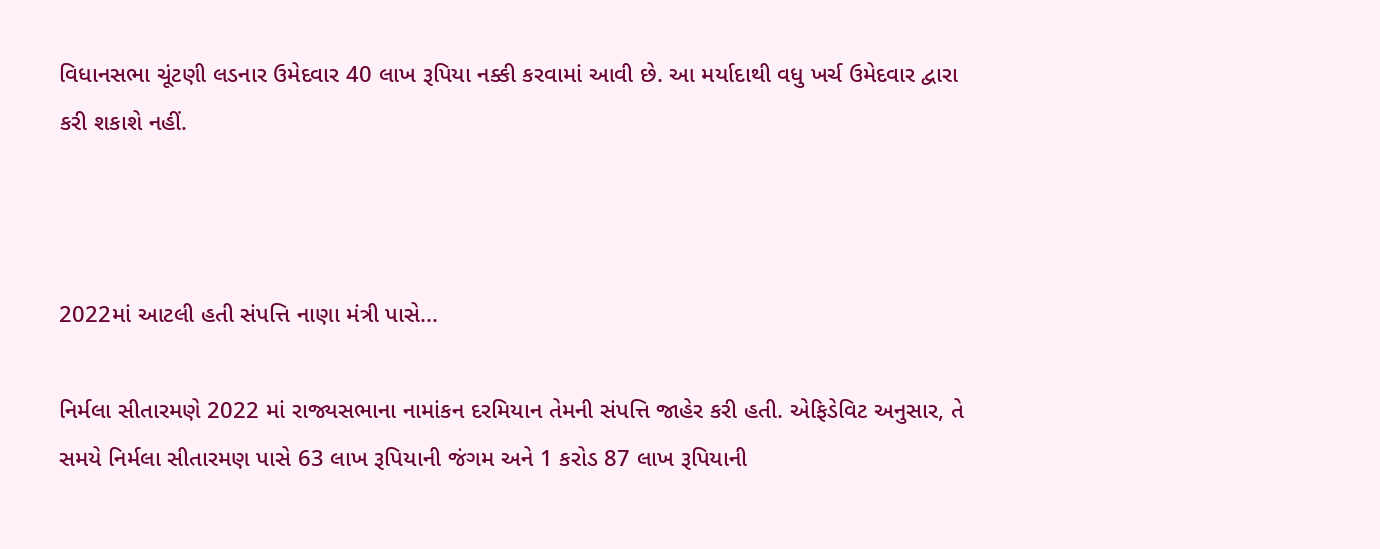વિધાનસભા ચૂંટણી લડનાર ઉમેદવાર 40 લાખ રૂપિયા નક્કી કરવામાં આવી છે. આ મર્યાદાથી વધુ ખર્ચ ઉમેદવાર દ્વારા કરી શકાશે નહીં.



2022માં આટલી હતી સંપત્તિ નાણા મંત્રી પાસે...

નિર્મલા સીતારમણે 2022 માં રાજ્યસભાના નામાંકન દરમિયાન તેમની સંપત્તિ જાહેર કરી હતી. એફિડેવિટ અનુસાર, તે સમયે નિર્મલા સીતારમણ પાસે 63 લાખ રૂપિયાની જંગમ અને 1 કરોડ 87 લાખ રૂપિયાની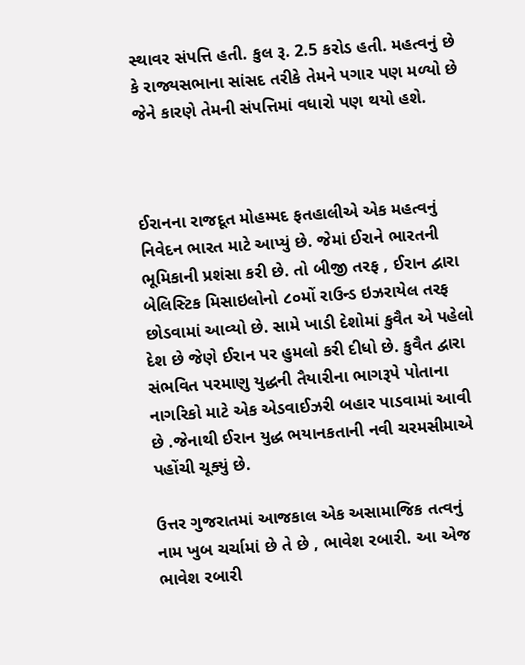સ્થાવર સંપત્તિ હતી. કુલ રૂ. 2.5 કરોડ હતી. મહત્વનું છે કે રાજ્યસભાના સાંસદ તરીકે તેમને પગાર પણ મળ્યો છે જેને કારણે તેમની સંપત્તિમાં વધારો પણ થયો હશે.



ઈરાનના રાજદૂત મોહમ્મદ ફતહાલીએ એક મહત્વનું નિવેદન ભારત માટે આપ્યું છે. જેમાં ઈરાને ભારતની ભૂમિકાની પ્રશંસા કરી છે. તો બીજી તરફ , ઈરાન દ્વારા બેલિસ્ટિક મિસાઇલોનો ૮૦મોં રાઉન્ડ ઇઝરાયેલ તરફ છોડવામાં આવ્યો છે. સામે ખાડી દેશોમાં કુવૈત એ પહેલો દેશ છે જેણે ઈરાન પર હુમલો કરી દીધો છે. કુવૈત દ્વારા સંભવિત પરમાણુ યુદ્ધની તૈયારીના ભાગરૂપે પોતાના નાગરિકો માટે એક એડવાઈઝરી બહાર પાડવામાં આવી છે .જેનાથી ઈરાન યુદ્ધ ભયાનકતાની નવી ચરમસીમાએ પહોંચી ચૂક્યું છે.

ઉત્તર ગુજરાતમાં આજકાલ એક અસામાજિક તત્વનું નામ ખુબ ચર્ચામાં છે તે છે , ભાવેશ રબારી. આ એજ ભાવેશ રબારી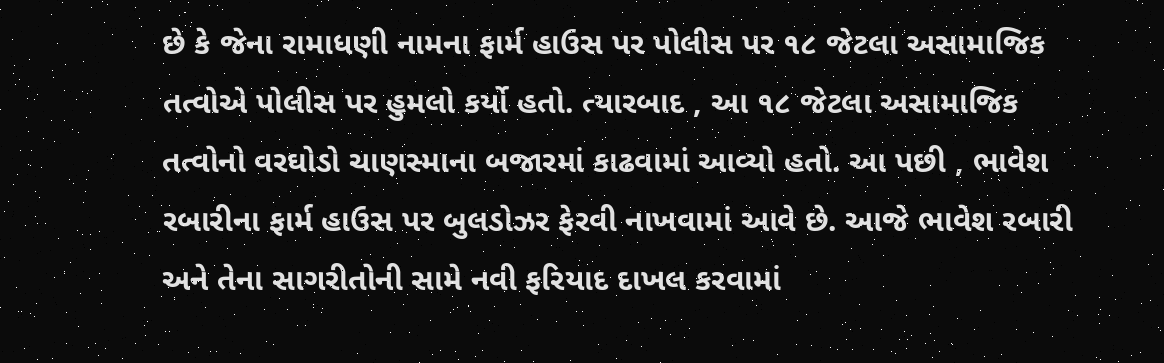છે કે જેના રામાધણી નામના ફાર્મ હાઉસ પર પોલીસ પર ૧૮ જેટલા અસામાજિક તત્વોએ પોલીસ પર હુમલો કર્યો હતો. ત્યારબાદ , આ ૧૮ જેટલા અસામાજિક તત્વોનો વરઘોડો ચાણસ્માના બજારમાં કાઢવામાં આવ્યો હતો. આ પછી , ભાવેશ રબારીના ફાર્મ હાઉસ પર બુલડોઝર ફેરવી નાખવામાં આવે છે. આજે ભાવેશ રબારી અને તેના સાગરીતોની સામે નવી ફરિયાદ દાખલ કરવામાં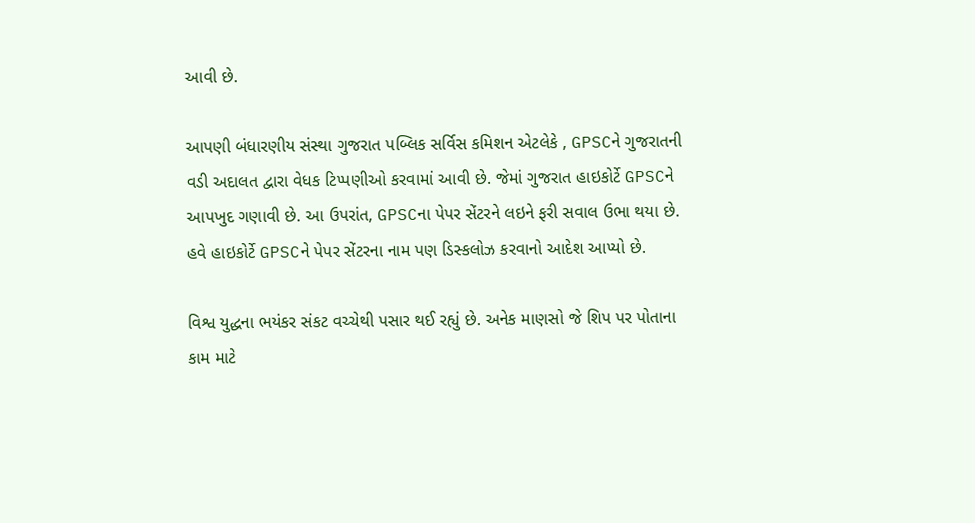આવી છે.

આપણી બંધારણીય સંસ્થા ગુજરાત પબ્લિક સર્વિસ કમિશન એટલેકે , GPSCને ગુજરાતની વડી અદાલત દ્વારા વેધક ટિપ્પણીઓ કરવામાં આવી છે. જેમાં ગુજરાત હાઇકોર્ટે GPSCને આપખુદ ગણાવી છે. આ ઉપરાંત, GPSCના પેપર સેંટરને લઇને ફરી સવાલ ઉભા થયા છે. હવે હાઇકોર્ટે GPSCને પેપર સેંટરના નામ પણ ડિસ્કલોઝ કરવાનો આદેશ આપ્યો છે.

વિશ્વ યુદ્ધના ભયંકર સંકટ વચ્ચેથી પસાર થઈ રહ્યું છે. અનેક માણસો જે શિપ પર પોતાના કામ માટે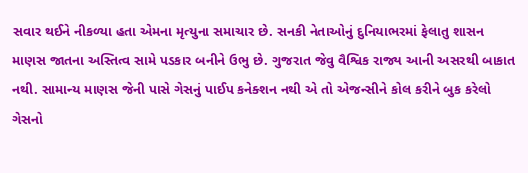સવાર થઈને નીકળ્યા હતા એમના મૃત્યુના સમાચાર છે. સનકી નેતાઓનું દુનિયાભરમાં ફેલાતુ શાસન માણસ જાતના અસ્તિત્વ સામે પડકાર બનીને ઉભુ છે. ગુજરાત જેવુ વૈશ્વિક રાજ્ય આની અસરથી બાકાત નથી. સામાન્ય માણસ જેની પાસે ગેસનું પાઈપ કનેક્શન નથી એ તો એજન્સીને કોલ કરીને બુક કરેલો ગેસનો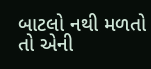બાટલો નથી મળતો તો એની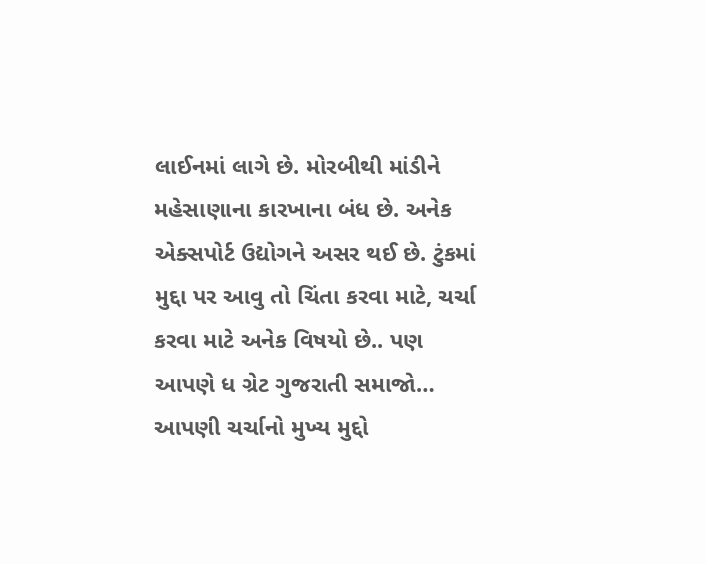લાઈનમાં લાગે છે. મોરબીથી માંડીને મહેસાણાના કારખાના બંધ છે. અનેક એક્સપોર્ટ ઉદ્યોગને અસર થઈ છે. ટુંકમાં મુદ્દા પર આવુ તો ચિંતા કરવા માટે, ચર્ચા કરવા માટે અનેક વિષયો છે.. પણ આપણે ધ ગ્રેટ ગુજરાતી સમાજો… આપણી ચર્ચાનો મુખ્ય મુદ્દો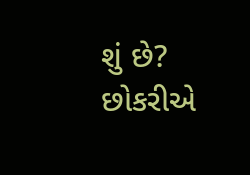શું છે? છોકરીએ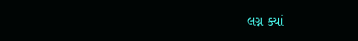લગ્ન ક્યાં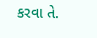કરવા તે.